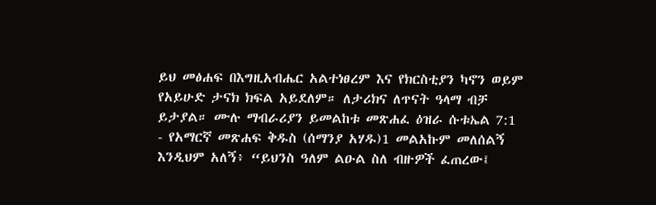ይህ መፅሐፍ በእግዚአብሔር አልተነፀረም እና የክርስቲያን ካኖን ወይም የአይሁድ ታናክ ክፍል አይደለም። ለታሪክና ለጥናት ዓላማ ብቻ ይታያል። ሙሉ ማብራሪያን ይመልከቱ መጽሐፈ ዕዝራ ሱቱኤል 7:1 - የአማርኛ መጽሐፍ ቅዱስ (ሰማንያ አሃዱ)1 መልአኩም መለሰልኝ እንዲህም አለኝ፥ “ይህንስ ዓለም ልዑል ስለ ብዙዎች ፈጠረው፤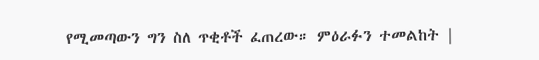የሚመጣውን ግን ስለ ጥቂቶች ፈጠረው። ምዕራፉን ተመልከት |